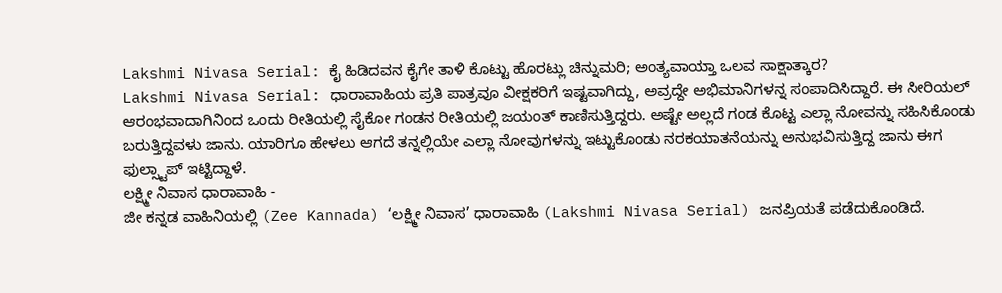Lakshmi Nivasa Serial: ಕೈ ಹಿಡಿದವನ ಕೈಗೇ ತಾಳಿ ಕೊಟ್ಟು ಹೊರಟ್ಲು ಚಿನ್ನುಮರಿ; ಅಂತ್ಯವಾಯ್ತಾ ಒಲವ ಸಾಕ್ಷಾತ್ಕಾರ?
Lakshmi Nivasa Serial: ಧಾರಾವಾಹಿಯ ಪ್ರತಿ ಪಾತ್ರವೂ ವೀಕ್ಷಕರಿಗೆ ಇಷ್ಟವಾಗಿದ್ದು, ಅವ್ರದ್ದೇ ಅಭಿಮಾನಿಗಳನ್ನ ಸಂಪಾದಿಸಿದ್ದಾರೆ. ಈ ಸೀರಿಯಲ್ ಆರಂಭವಾದಾಗಿನಿಂದ ಒಂದು ರೀತಿಯಲ್ಲಿ ಸೈಕೋ ಗಂಡನ ರೀತಿಯಲ್ಲಿ ಜಯಂತ್ ಕಾಣಿಸುತ್ತಿದ್ದರು. ಅಷ್ಟೇ ಅಲ್ಲದೆ ಗಂಡ ಕೊಟ್ಟ ಎಲ್ಲಾ ನೋವನ್ನು ಸಹಿಸಿಕೊಂಡು ಬರುತ್ತಿದ್ದವಳು ಜಾನು. ಯಾರಿಗೂ ಹೇಳಲು ಆಗದೆ ತನ್ನಲ್ಲಿಯೇ ಎಲ್ಲಾ ನೋವುಗಳನ್ನು ಇಟ್ಟುಕೊಂಡು ನರಕಯಾತನೆಯನ್ನು ಅನುಭವಿಸುತ್ತಿದ್ದ ಜಾನು ಈಗ ಫುಲ್ಸ್ಟಾಪ್ ಇಟ್ಟಿದ್ದಾಳೆ.
ಲಕ್ಷ್ಮೀ ನಿವಾಸ ಧಾರಾವಾಹಿ -
ಜೀ ಕನ್ನಡ ವಾಹಿನಿಯಲ್ಲಿ (Zee Kannada) ‘ಲಕ್ಷ್ಮೀ ನಿವಾಸ’ ಧಾರಾವಾಹಿ (Lakshmi Nivasa Serial) ಜನಪ್ರಿಯತೆ ಪಡೆದುಕೊಂಡಿದೆ.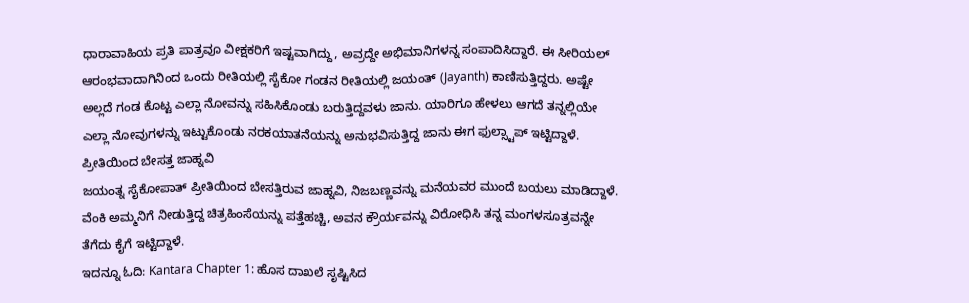ಧಾರಾವಾಹಿಯ ಪ್ರತಿ ಪಾತ್ರವೂ ವೀಕ್ಷಕರಿಗೆ ಇಷ್ಟವಾಗಿದ್ದು, ಅವ್ರದ್ದೇ ಅಭಿಮಾನಿಗಳನ್ನ ಸಂಪಾದಿಸಿದ್ದಾರೆ. ಈ ಸೀರಿಯಲ್ ಆರಂಭವಾದಾಗಿನಿಂದ ಒಂದು ರೀತಿಯಲ್ಲಿ ಸೈಕೋ ಗಂಡನ ರೀತಿಯಲ್ಲಿ ಜಯಂತ್ (Jayanth) ಕಾಣಿಸುತ್ತಿದ್ದರು. ಅಷ್ಟೇ ಅಲ್ಲದೆ ಗಂಡ ಕೊಟ್ಟ ಎಲ್ಲಾ ನೋವನ್ನು ಸಹಿಸಿಕೊಂಡು ಬರುತ್ತಿದ್ದವಳು ಜಾನು. ಯಾರಿಗೂ ಹೇಳಲು ಆಗದೆ ತನ್ನಲ್ಲಿಯೇ ಎಲ್ಲಾ ನೋವುಗಳನ್ನು ಇಟ್ಟುಕೊಂಡು ನರಕಯಾತನೆಯನ್ನು ಅನುಭವಿಸುತ್ತಿದ್ದ ಜಾನು ಈಗ ಫುಲ್ಸ್ಟಾಪ್ ಇಟ್ಟಿದ್ದಾಳೆ.
ಪ್ರೀತಿಯಿಂದ ಬೇಸತ್ತ ಜಾಹ್ನವಿ
ಜಯಂತ್ನ ಸೈಕೋಪಾತ್ ಪ್ರೀತಿಯಿಂದ ಬೇಸತ್ತಿರುವ ಜಾಹ್ನವಿ, ನಿಜಬಣ್ಣವನ್ನು ಮನೆಯವರ ಮುಂದೆ ಬಯಲು ಮಾಡಿದ್ದಾಳೆ. ವೆಂಕಿ ಅಮ್ಮನಿಗೆ ನೀಡುತ್ತಿದ್ದ ಚಿತ್ರಹಿಂಸೆಯನ್ನು ಪತ್ತೆಹಚ್ಚಿ, ಅವನ ಕ್ರೌರ್ಯವನ್ನು ವಿರೋಧಿಸಿ ತನ್ನ ಮಂಗಳಸೂತ್ರವನ್ನೇ ತೆಗೆದು ಕೈಗೆ ಇಟ್ಟಿದ್ದಾಳೆ.
ಇದನ್ನೂ ಓದಿ: Kantara Chapter 1: ಹೊಸ ದಾಖಲೆ ಸೃಷ್ಟಿಸಿದ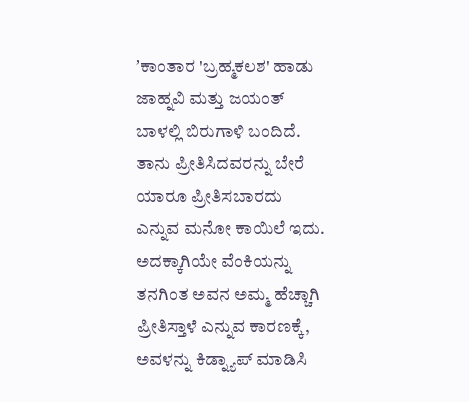ʼಕಾಂತಾರ 'ಬ್ರಹ್ಮಕಲಶ' ಹಾಡು
ಜಾಹ್ನವಿ ಮತ್ತು ಜಯಂತ್ ಬಾಳಲ್ಲಿ ಬಿರುಗಾಳಿ ಬಂದಿದೆ. ತಾನು ಪ್ರೀತಿಸಿದವರನ್ನು ಬೇರೆ ಯಾರೂ ಪ್ರೀತಿಸಬಾರದು ಎನ್ನುವ ಮನೋ ಕಾಯಿಲೆ ಇದು. ಅದಕ್ಕಾಗಿಯೇ ವೆಂಕಿಯನ್ನು ತನಗಿಂತ ಅವನ ಅಮ್ಮ ಹೆಚ್ಚಾಗಿ ಪ್ರೀತಿಸ್ತಾಳೆ ಎನ್ನುವ ಕಾರಣಕ್ಕೆ, ಅವಳನ್ನು ಕಿಡ್ನ್ಯಾಪ್ ಮಾಡಿಸಿ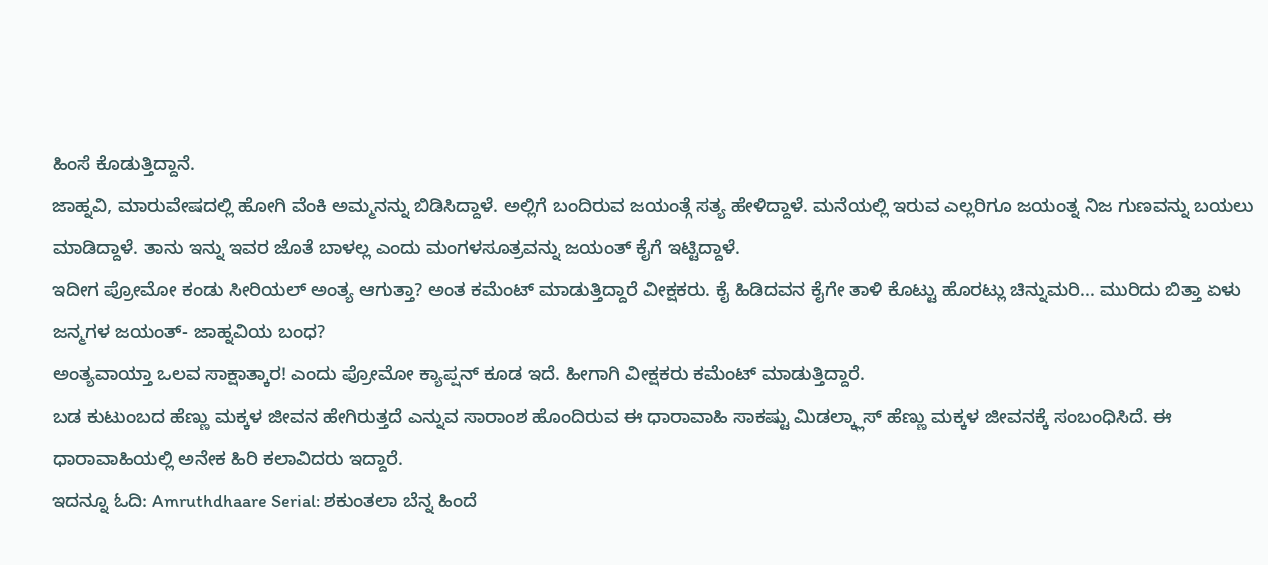ಹಿಂಸೆ ಕೊಡುತ್ತಿದ್ದಾನೆ.
ಜಾಹ್ನವಿ, ಮಾರುವೇಷದಲ್ಲಿ ಹೋಗಿ ವೆಂಕಿ ಅಮ್ಮನನ್ನು ಬಿಡಿಸಿದ್ದಾಳೆ. ಅಲ್ಲಿಗೆ ಬಂದಿರುವ ಜಯಂತ್ಗೆ ಸತ್ಯ ಹೇಳಿದ್ದಾಳೆ. ಮನೆಯಲ್ಲಿ ಇರುವ ಎಲ್ಲರಿಗೂ ಜಯಂತ್ನ ನಿಜ ಗುಣವನ್ನು ಬಯಲು ಮಾಡಿದ್ದಾಳೆ. ತಾನು ಇನ್ನು ಇವರ ಜೊತೆ ಬಾಳಲ್ಲ ಎಂದು ಮಂಗಳಸೂತ್ರವನ್ನು ಜಯಂತ್ ಕೈಗೆ ಇಟ್ಟಿದ್ದಾಳೆ.
ಇದೀಗ ಪ್ರೋಮೋ ಕಂಡು ಸೀರಿಯಲ್ ಅಂತ್ಯ ಆಗುತ್ತಾ? ಅಂತ ಕಮೆಂಟ್ ಮಾಡುತ್ತಿದ್ದಾರೆ ವೀಕ್ಷಕರು. ಕೈ ಹಿಡಿದವನ ಕೈಗೇ ತಾಳಿ ಕೊಟ್ಟು ಹೊರಟ್ಲು ಚಿನ್ನುಮರಿ... ಮುರಿದು ಬಿತ್ತಾ ಏಳು ಜನ್ಮಗಳ ಜಯಂತ್- ಜಾಹ್ನವಿಯ ಬಂಧ?
ಅಂತ್ಯವಾಯ್ತಾ ಒಲವ ಸಾಕ್ಷಾತ್ಕಾರ! ಎಂದು ಪ್ರೋಮೋ ಕ್ಯಾಪ್ಷನ್ ಕೂಡ ಇದೆ. ಹೀಗಾಗಿ ವೀಕ್ಷಕರು ಕಮೆಂಟ್ ಮಾಡುತ್ತಿದ್ದಾರೆ.
ಬಡ ಕುಟುಂಬದ ಹೆಣ್ಣು ಮಕ್ಕಳ ಜೀವನ ಹೇಗಿರುತ್ತದೆ ಎನ್ನುವ ಸಾರಾಂಶ ಹೊಂದಿರುವ ಈ ಧಾರಾವಾಹಿ ಸಾಕಷ್ಟು ಮಿಡಲ್ಕ್ಲಾಸ್ ಹೆಣ್ಣು ಮಕ್ಕಳ ಜೀವನಕ್ಕೆ ಸಂಬಂಧಿಸಿದೆ. ಈ ಧಾರಾವಾಹಿಯಲ್ಲಿ ಅನೇಕ ಹಿರಿ ಕಲಾವಿದರು ಇದ್ದಾರೆ.
ಇದನ್ನೂ ಓದಿ: Amruthdhaare Serial: ಶಕುಂತಲಾ ಬೆನ್ನ ಹಿಂದೆ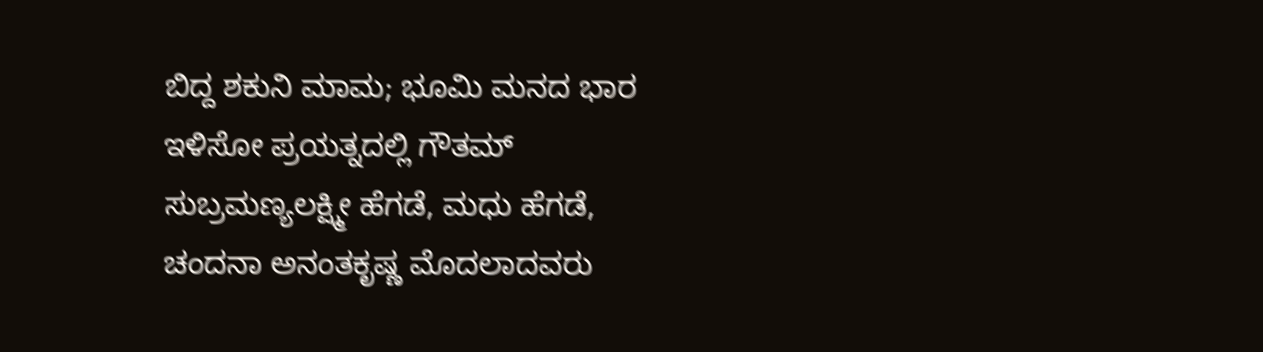ಬಿದ್ದ ಶಕುನಿ ಮಾಮ; ಭೂಮಿ ಮನದ ಭಾರ ಇಳಿಸೋ ಪ್ರಯತ್ನದಲ್ಲಿ ಗೌತಮ್
ಸುಬ್ರಮಣ್ಯಲಕ್ಷ್ಮೀ ಹೆಗಡೆ, ಮಧು ಹೆಗಡೆ, ಚಂದನಾ ಅನಂತಕೃಷ್ಣ ಮೊದಲಾದವರು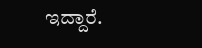ಇದ್ದಾರೆ.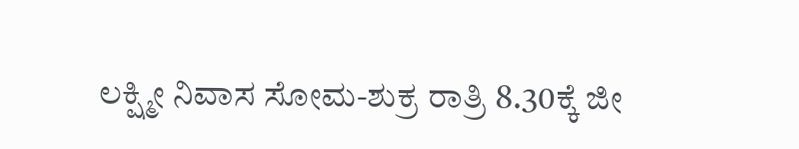ಲಕ್ಷ್ಮೀ ನಿವಾಸ ಸೋಮ-ಶುಕ್ರ ರಾತ್ರಿ 8.30ಕ್ಕೆ ಜೀ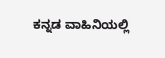ಕನ್ನಡ ವಾಹಿನಿಯಲ್ಲಿ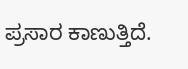ಪ್ರಸಾರ ಕಾಣುತ್ತಿದೆ.